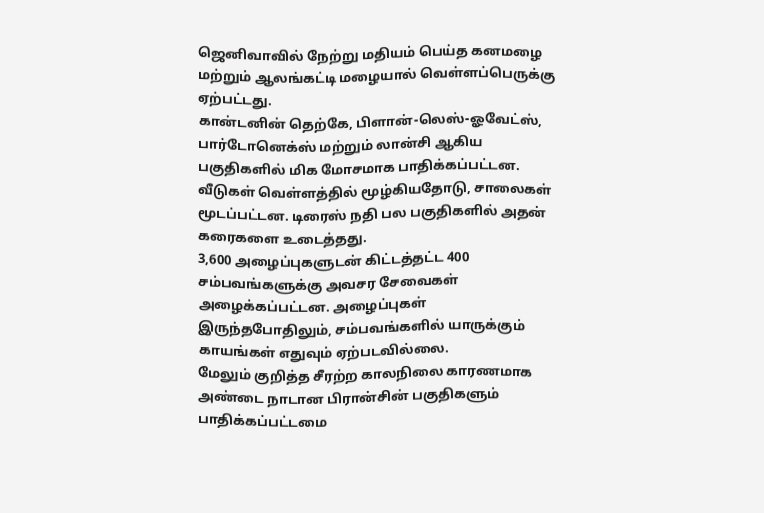ஜெனிவாவில் நேற்று மதியம் பெய்த கனமழை மற்றும் ஆலங்கட்டி மழையால் வெள்ளப்பெருக்கு ஏற்பட்டது.
கான்டனின் தெற்கே, பிளான்-லெஸ்-ஓவேட்ஸ், பார்டோனெக்ஸ் மற்றும் லான்சி ஆகிய பகுதிகளில் மிக மோசமாக பாதிக்கப்பட்டன.
வீடுகள் வெள்ளத்தில் மூழ்கியதோடு, சாலைகள் மூடப்பட்டன. டிரைஸ் நதி பல பகுதிகளில் அதன் கரைகளை உடைத்தது.
3,600 அழைப்புகளுடன் கிட்டத்தட்ட 400 சம்பவங்களுக்கு அவசர சேவைகள் அழைக்கப்பட்டன. அழைப்புகள் இருந்தபோதிலும், சம்பவங்களில் யாருக்கும் காயங்கள் எதுவும் ஏற்படவில்லை.
மேலும் குறித்த சீரற்ற காலநிலை காரணமாக அண்டை நாடான பிரான்சின் பகுதிகளும் பாதிக்கப்பட்டமை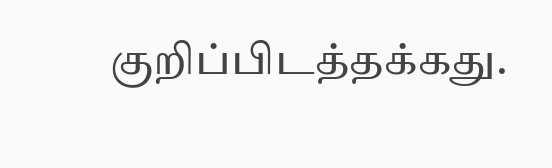குறிப்பிடத்தக்கது.